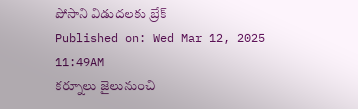పోసాని విడుదలకు బ్రేక్
Published on: Wed Mar 12, 2025 11:49AM
కర్నూలు జైలునుంచి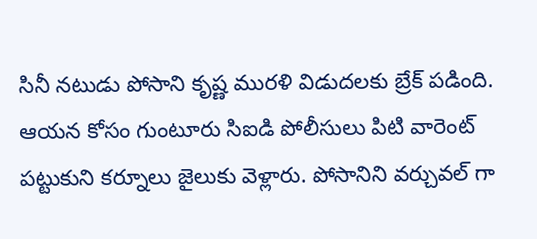సినీ నటుడు పోసాని కృష్ణ మురళి విడుదలకు బ్రేక్ పడింది. ఆయన కోసం గుంటూరు సిఐడి పోలీసులు పిటి వారెంట్ పట్టుకుని కర్నూలు జైలుకు వెళ్లారు. పోసానిని వర్చువల్ గా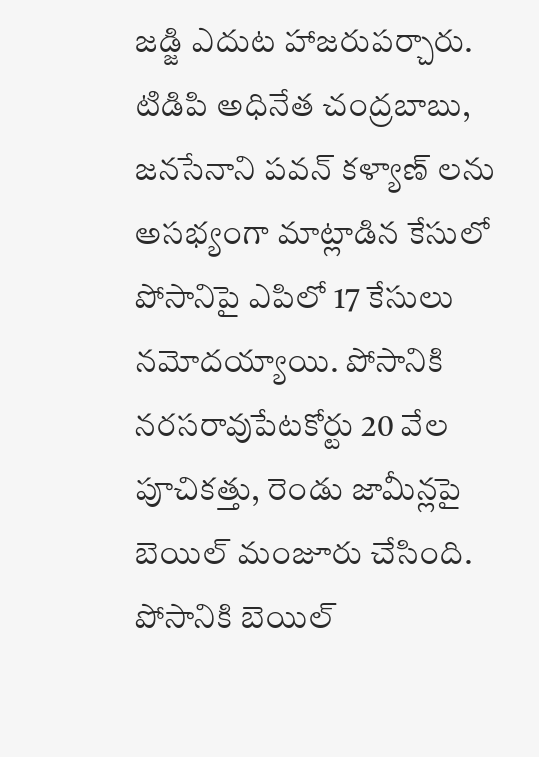జడ్జి ఎదుట హాజరుపర్చారు. టిడిపి అధినేత చంద్రబాబు, జనసేనాని పవన్ కళ్యాణ్ లను అసభ్యంగా మాట్లాడిన కేసులో పోసానిపై ఎపిలో 17 కేసులు నమోదయ్యాయి. పోసానికి నరసరావుపేటకోర్టు 20 వేల పూచికత్తు, రెండు జామీన్లపై బెయిల్ మంజూరు చేసింది. పోసానికి బెయిల్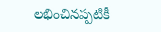లభించినప్పటికీ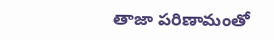తాజా పరిణామంతో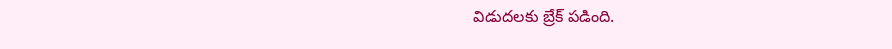విడుదలకు బ్రేక్ పడింది.